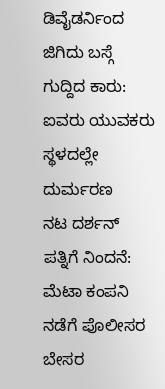ಡಿವೈಡರ್ನಿಂದ ಜಿಗಿದು ಬಸ್ಗೆ ಗುದ್ದಿದ ಕಾರು: ಐವರು ಯುವಕರು ಸ್ಥಳದಲ್ಲೇ ದುರ್ಮರಣ
ನಟ ದರ್ಶನ್ ಪತ್ನಿಗೆ ನಿಂದನೆ: ಮೆಟಾ ಕಂಪನಿ ನಡೆಗೆ ಪೊಲೀಸರ ಬೇಸರ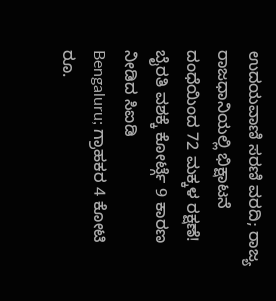ಉದಯವಾಣಿ ಸರಣಿ ವರದಿ; ರಾಜ್ಯ ರಾಜಧಾನಿಯಲ್ಲಿ ಭಿಕ್ಷಾಟನೆ ದಂಧೆಯಿಂದ 72 ಮಕ್ಕಳ ರಕ್ಷಣೆ!
ಬೈರತಿ ವಶಕ್ಕೆ ಕೋರ್ಟ್ಗೆ 9 ಕಾರಣ ನೀಡಿದ ಸಿಐಡಿ
Bengaluru; ಗ್ರಾಹಕರ 4 ಕೋಟಿ ರೂ.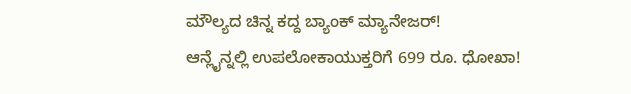ಮೌಲ್ಯದ ಚಿನ್ನ ಕದ್ದ ಬ್ಯಾಂಕ್ ಮ್ಯಾನೇಜರ್!
ಆನ್ಲೈನ್ನಲ್ಲಿ ಉಪಲೋಕಾಯುಕ್ತರಿಗೆ 699 ರೂ. ಧೋಖಾ!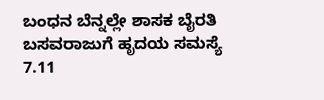ಬಂಧನ ಬೆನ್ನಲ್ಲೇ ಶಾಸಕ ಬೈರತಿ ಬಸವರಾಜುಗೆ ಹೃದಯ ಸಮಸ್ಯೆ
7.11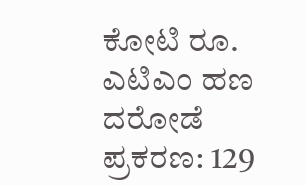ಕೋಟಿ ರೂ. ಎಟಿಎಂ ಹಣ ದರೋಡೆ ಪ್ರಕರಣ: 129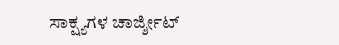ಸಾಕ್ಷ್ಯಗಳ ಚಾರ್ಜ್ಶೀಟ್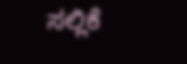ಸಲ್ಲಿಕೆ